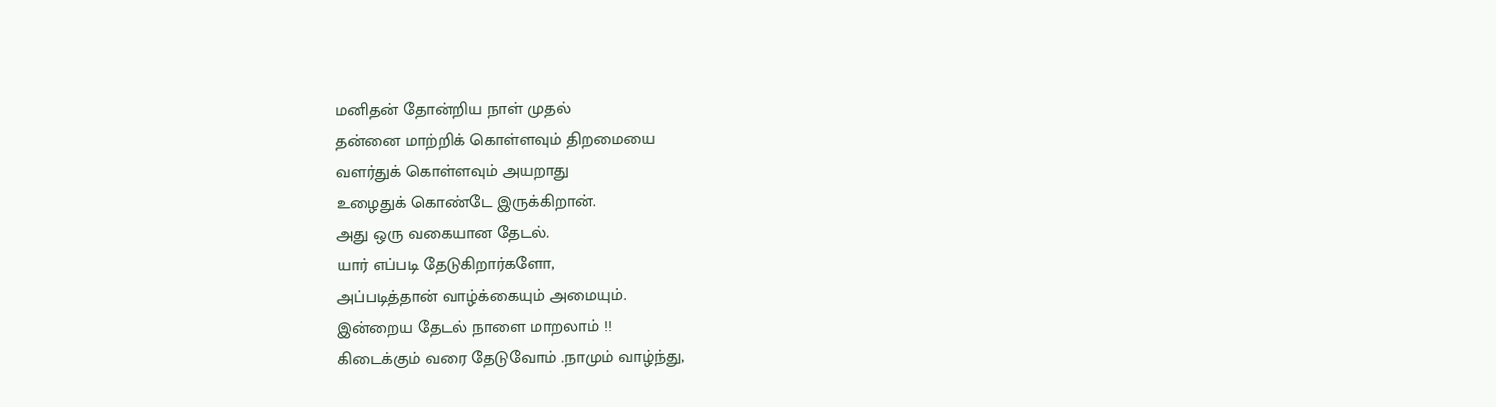மனிதன் தோன்றிய நாள் முதல்
தன்னை மாற்றிக் கொள்ளவும் திறமையை
வளர்துக் கொள்ளவும் அயறாது
உழைதுக் கொண்டே இருக்கிறான்.
அது ஒரு வகையான தேடல்.
யார் எப்படி தேடுகிறார்களோ,
அப்படித்தான் வாழ்க்கையும் அமையும்.
இன்றைய தேடல் நாளை மாறலாம் !!
கிடைக்கும் வரை தேடுவோம் .நாமும் வாழ்ந்து,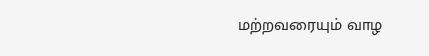மற்றவரையும் வாழ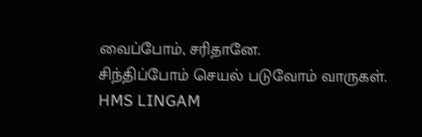வைப்போம், சரிதானே.
சிந்திப்போம் செயல் படுவோம் வாருகள்.
HMS LINGAM